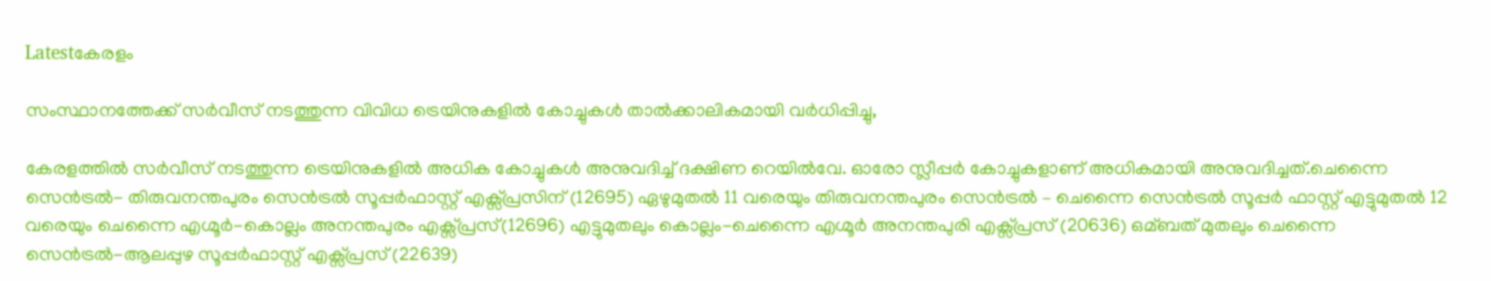Latestകേരളം

സംസ്ഥാനത്തേക്ക് സര്‍വീസ് നടത്തുന്ന വിവിധ ട്രെയിനുകളില്‍ കോച്ചുകള്‍ താല്‍ക്കാലികമായി വര്‍ധിപ്പിച്ചു,

കേരളത്തില്‍ സർവീസ് നടത്തുന്ന ട്രെയിനുകളില്‍ അധിക കോച്ചുകള്‍ അനുവദിച്ച്‌ ദക്ഷിണ റെയില്‍വേ. ഓരോ സ്ലീപ്പർ കോച്ചുകളാണ് അധികമായി അനുവദിച്ചത്.ചെന്നൈ സെൻട്രല്‍- തിരുവനന്തപുരം സെൻട്രല്‍ സൂപ്പർഫാസ്റ്റ് എക്സ്പ്രസിന് (12695) ഏഴുമുതല്‍ 11 വരെയും തിരുവനന്തപുരം സെൻട്രല്‍ – ചെന്നൈ സെൻട്രല്‍ സൂപ്പർ ഫാസ്റ്റ് എട്ടുമുതല്‍ 12 വരെയും ചെന്നൈ എഗ്മൂർ-കൊല്ലം അനന്തപുരം എക്സ്പ്രസ്(12696) എട്ടുമുതലും കൊല്ലം-ചെന്നൈ എഗ്മൂർ അനന്തപുരി എക്സ്പ്രസ് (20636) ഒമ്ബത് മുതലും ചെന്നൈ സെൻട്രല്‍-ആലപ്പുഴ സൂപ്പർഫാസ്റ്റ് എക്സ്പ്രസ് (22639)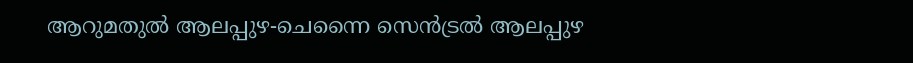ആറുമതുല്‍ ആലപ്പുഴ-ചെന്നൈ സെൻട്രല്‍ ആലപ്പുഴ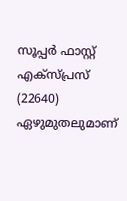സൂപ്പർ ഫാസ്റ്റ് എക്സ്പ്രസ് (22640) ഏഴുമുതലുമാണ്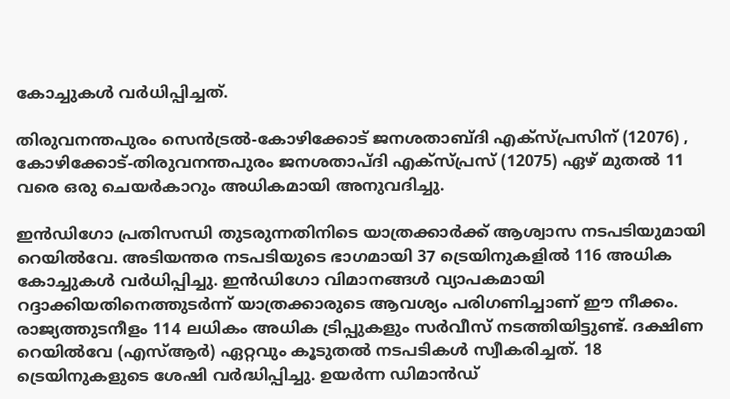കോച്ചുകള്‍ വർധിപ്പിച്ചത്.

തിരുവനന്തപുരം സെൻട്രല്‍-കോഴിക്കോട് ജനശതാബ്ദി എക്സ്പ്രസിന് (12076) , കോഴിക്കോട്-തിരുവനന്തപുരം ജനശതാപ്ദി എക്സ്പ്രസ് (12075) ഏഴ് മുതല്‍ 11 വരെ ഒരു ചെയർകാറും അധികമായി അനുവദിച്ചു.

ഇൻഡിഗോ പ്രതിസന്ധി തുടരുന്നതിനിടെ യാത്രക്കാർക്ക് ആശ്വാസ നടപടിയുമായി റെയില്‍വേ. അടിയന്തര നടപടിയുടെ ഭാഗമായി 37 ട്രെയിനുകളില്‍ 116 അധിക കോച്ചുകള്‍ വർധിപ്പിച്ചു. ഇൻഡിഗോ വിമാനങ്ങള്‍ വ്യാപകമായി റദ്ദാക്കിയതിനെത്തുടർന്ന് യാത്രക്കാരുടെ ആവശ്യം പരിഗണിച്ചാണ് ഈ നീക്കം. രാജ്യത്തുടനീളം 114 ലധികം അധിക ട്രിപ്പുകളും സർവീസ് നടത്തിയിട്ടുണ്ട്. ദക്ഷിണ റെയില്‍വേ (എസ്‌ആർ) ഏറ്റവും കൂടുതല്‍ നടപടികള്‍ സ്വീകരിച്ചത്. 18 ട്രെയിനുകളുടെ ശേഷി വർദ്ധിപ്പിച്ചു. ഉയർന്ന ഡിമാൻഡ്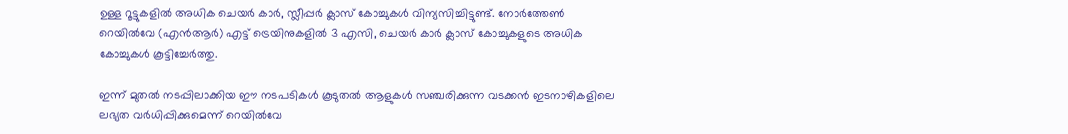ഉള്ള റൂട്ടുകളില്‍ അധിക ചെയർ കാർ, സ്ലീപ്പർ ക്ലാസ് കോച്ചുകള്‍ വിന്യസിച്ചിട്ടുണ്ട്. നോർത്തേണ്‍ റെയില്‍വേ (എൻആർ) എട്ട് ട്രെയിനുകളില്‍ 3 എസി, ചെയർ കാർ ക്ലാസ് കോച്ചുകളുടെ അധിക കോച്ചുകള്‍ കൂട്ടിച്ചേർത്തു.

ഇന്ന് മുതല്‍ നടപ്പിലാക്കിയ ഈ നടപടികള്‍ കൂടുതല്‍ ആളുകള്‍ സഞ്ചരിക്കുന്ന വടക്കൻ ഇടനാഴികളിലെ ലഭ്യത വർധിപ്പിക്കുമെന്ന് റെയില്‍വേ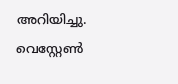അറിയിച്ചു. വെസ്റ്റേണ്‍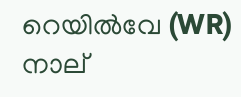റെയില്‍വേ (WR) നാല്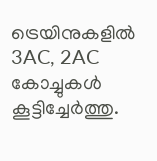ട്രെയിനുകളില്‍ 3AC, 2AC കോച്ചുകള്‍ കൂട്ടിച്ചേർത്തു.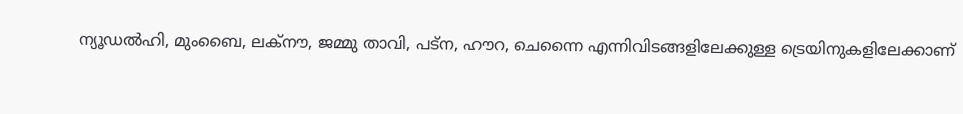ന്യൂഡല്‍ഹി, മുംബൈ, ലക്നൗ, ജമ്മു താവി, പട്ന, ഹൗറ, ചെന്നൈ എന്നിവിടങ്ങളിലേക്കുള്ള ട്രെയിനുകളിലേക്കാണ്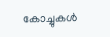കോച്ചുകള്‍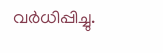വർധിപ്പിച്ചു.